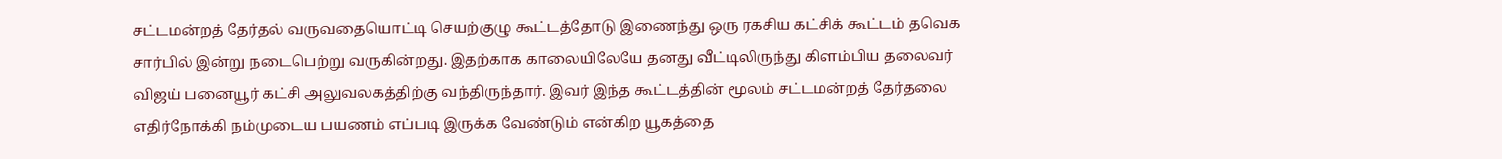சட்டமன்றத் தேர்தல் வருவதையொட்டி செயற்குழு கூட்டத்தோடு இணைந்து ஒரு ரகசிய கட்சிக் கூட்டம் தவெக சார்பில் இன்று நடைபெற்று வருகின்றது. இதற்காக காலையிலேயே தனது வீட்டிலிருந்து கிளம்பிய தலைவர் விஜய் பனையூர் கட்சி அலுவலகத்திற்கு வந்திருந்தார். இவர் இந்த கூட்டத்தின் மூலம் சட்டமன்றத் தேர்தலை எதிர்நோக்கி நம்முடைய பயணம் எப்படி இருக்க வேண்டும் என்கிற யூகத்தை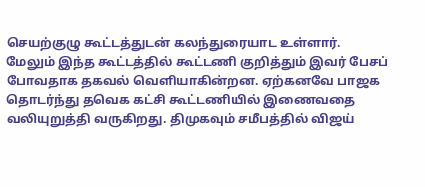செயற்குழு கூட்டத்துடன் கலந்துரையாட உள்ளார்.
மேலும் இந்த கூட்டத்தில் கூட்டணி குறித்தும் இவர் பேசப் போவதாக தகவல் வெளியாகின்றன. ஏற்கனவே பாஜக தொடர்ந்து தவெக கட்சி கூட்டணியில் இணைவதை வலியுறுத்தி வருகிறது. திமுகவும் சமீபத்தில் விஜய்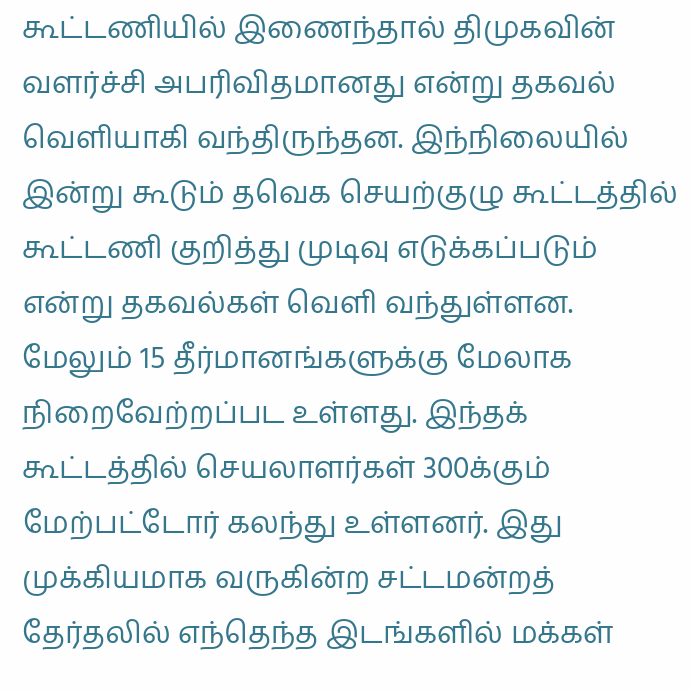கூட்டணியில் இணைந்தால் திமுகவின் வளர்ச்சி அபரிவிதமானது என்று தகவல் வெளியாகி வந்திருந்தன. இந்நிலையில் இன்று கூடும் தவெக செயற்குழு கூட்டத்தில் கூட்டணி குறித்து முடிவு எடுக்கப்படும் என்று தகவல்கள் வெளி வந்துள்ளன. மேலும் 15 தீர்மானங்களுக்கு மேலாக நிறைவேற்றப்பட உள்ளது. இந்தக் கூட்டத்தில் செயலாளர்கள் 300க்கும் மேற்பட்டோர் கலந்து உள்ளனர். இது முக்கியமாக வருகின்ற சட்டமன்றத் தேர்தலில் எந்தெந்த இடங்களில் மக்கள்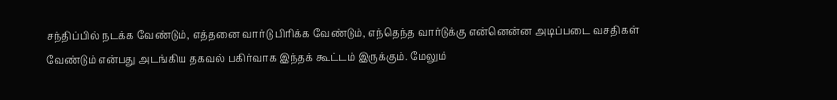சந்திப்பில் நடக்க வேண்டும், எத்தனை வார்டு பிரிக்க வேண்டும், எந்தெந்த வார்டுக்கு என்னென்ன அடிப்படை வசதிகள் வேண்டும் என்பது அடங்கிய தகவல் பகிர்வாக இந்தக் கூட்டம் இருக்கும். மேலும்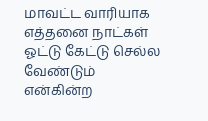மாவட்ட வாரியாக எத்தனை நாட்கள் ஓட்டு கேட்டு செல்ல வேண்டும் என்கின்ற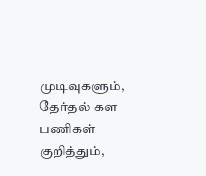முடிவுகளும், தேர்தல் கள பணிகள் குறித்தும்,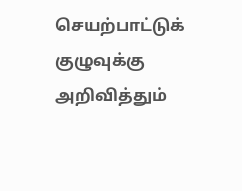செயற்பாட்டுக் குழுவுக்கு அறிவித்தும்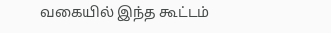வகையில் இந்த கூட்டம்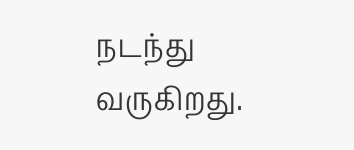நடந்து வருகிறது.